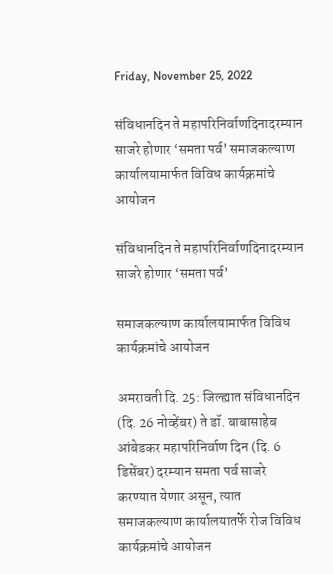Friday, November 25, 2022

संविधानदिन ते महापरिनिर्वाणदिनादरम्यान साजरे होणार ‘समता पर्व’ समाजकल्याण कार्यालयामार्फत विविध कार्यक्रमांचे आयोजन

संविधानदिन ते महापरिनिर्वाणदिनादरम्यान साजरे होणार ‘समता पर्व’

समाजकल्याण कार्यालयामार्फत विविध कार्यक्रमांचे आयोजन

अमरावती दि. 25: जिल्ह्यात संविधानदिन (दि. 26 नोव्हेंबर) ते डॉ. बाबासाहेब आंबेडकर महापरिनिर्वाण दिन (दि. 6 डिसेंबर) दरम्यान समता पर्व साजरे करण्यात येणार असून, त्यात समाजकल्याण कार्यालयातर्फे रोज विविध कार्यक्रमांचे आयोजन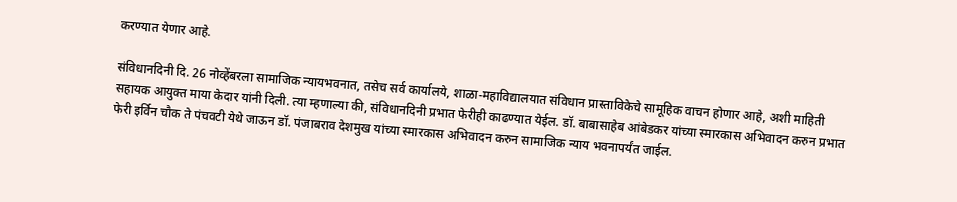करण्यात येणार आहे.

संविधानदिनी दि. 26 नोव्हेंबरला सामाजिक न्यायभवनात, तसेच सर्व कार्यालये, शाळा-महाविद्यालयात संविधान प्रास्ताविकेचे सामूहिक वाचन होणार आहे, अशी माहिती सहायक आयुक्त माया केदार यांनी दिली. त्या म्हणाल्या की, संविधानदिनी प्रभात फेरीही काढण्यात येईल. डॉ. बाबासाहेब आंबेडकर यांच्या स्मारकास अभिवादन करुन प्रभात फेरी इर्विन चौक ते पंचवटी येथे जाऊन डॉ. पंजाबराव देशमुख यांच्या स्मारकास अभिवादन करुन सामाजिक न्याय भवनापर्यंत जाईल.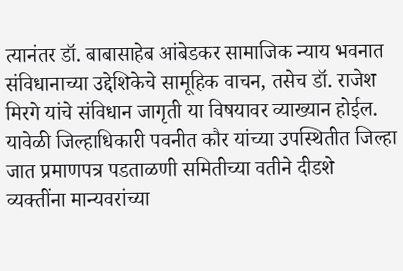त्यानंतर डॉ. बाबासाहेब आंबेडकर सामाजिक न्याय भवनात संविधानाच्या उद्देशिकेचे सामूहिक वाचन, तसेच डॉ. राजेश मिरगे यांचे संविधान जागृती या विषयावर व्याख्यान होईल. यावेळी जिल्हाधिकारी पवनीत कौर यांच्या उपस्थितीत जिल्हा जात प्रमाणपत्र पडताळणी समितीच्या वतीने दीडशे व्यक्तींना मान्यवरांच्या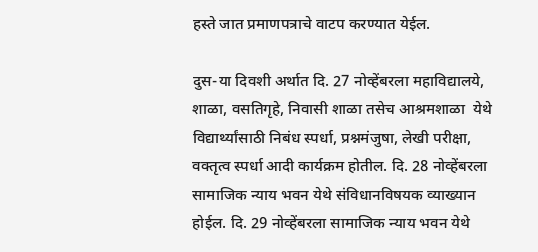हस्ते जात प्रमाणपत्राचे वाटप करण्यात येईल.

दुस-या दिवशी अर्थात दि. 27 नोव्हेंबरला महाविद्यालये, शाळा, वसतिगृहे, निवासी शाळा तसेच आश्रमशाळा  येथे विद्यार्थ्यांसाठी निबंध स्पर्धा, प्रश्नमंजुषा, लेखी परीक्षा, वक्तृत्व स्पर्धा आदी कार्यक्रम होतील. दि. 28 नोव्हेंबरला सामाजिक न्याय भवन येथे संविधानविषयक व्याख्यान होईल. दि. 29 नोव्हेंबरला सामाजिक न्याय भवन येथे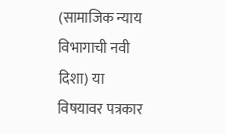(सामाजिक न्याय विभागाची नवी दिशा) या विषयावर पत्रकार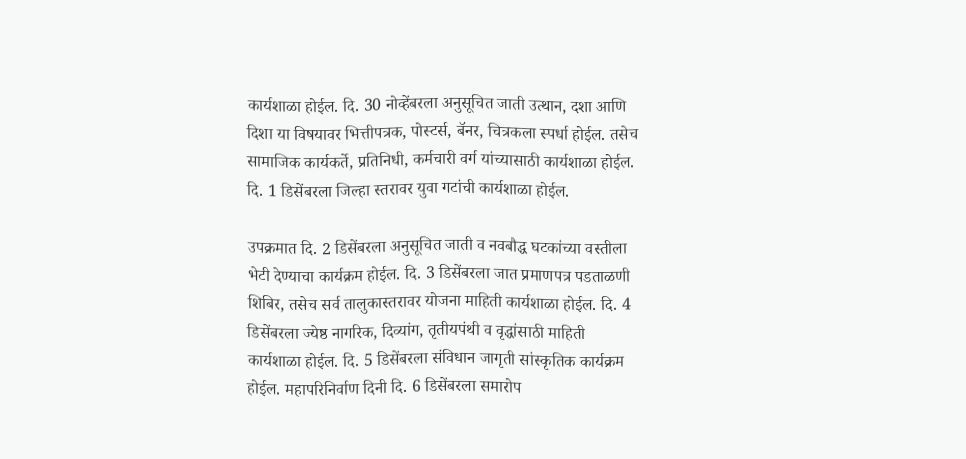कार्यशाळा होईल. दि. 30 नोव्हेंबरला अनुसूचित जाती उत्थान, दशा आणि दिशा या विषयावर भित्तीपत्रक, पोस्टर्स, बॅनर, चित्रकला स्पर्धा होईल. तसेच सामाजिक कार्यकर्ते, प्रतिनिधी, कर्मचारी वर्ग यांच्यासाठी कार्यशाळा होईल. दि. 1 डिसेंबरला जिल्हा स्तरावर युवा गटांची कार्यशाळा होईल.

उपक्रमात दि. 2 डिसेंबरला अनुसूचित जाती व नवबौद्ध घटकांच्या वस्तीला भेटी देण्याचा कार्यक्रम होईल. दि. 3 डिसेंबरला जात प्रमाणपत्र पडताळणी शिबिर, तसेच सर्व तालुकास्तरावर योजना माहिती कार्यशाळा होईल. दि. 4 डिसेंबरला ज्येष्ठ नागरिक, दिव्यांग, तृतीयपंथी व वृद्धांसाठी माहिती कार्यशाळा होईल. दि. 5 डिसेंबरला संविधान जागृती सांस्कृतिक कार्यक्रम होईल. महापरिनिर्वाण दिनी दि. 6 डिसेंबरला समारोप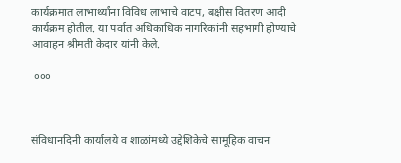कार्यक्रमात लाभार्थ्यांना विविध लाभाचे वाटप, बक्षीस वितरण आदी कार्यक्रम होतील. या पर्वात अधिकाधिक नागरिकांनी सहभागी होण्याचे आवाहन श्रीमती केदार यांनी केले.

 ०००



संविधानदिनी कार्यालये व शाळांमध्ये उद्देशिकेचे सामूहिक वाचन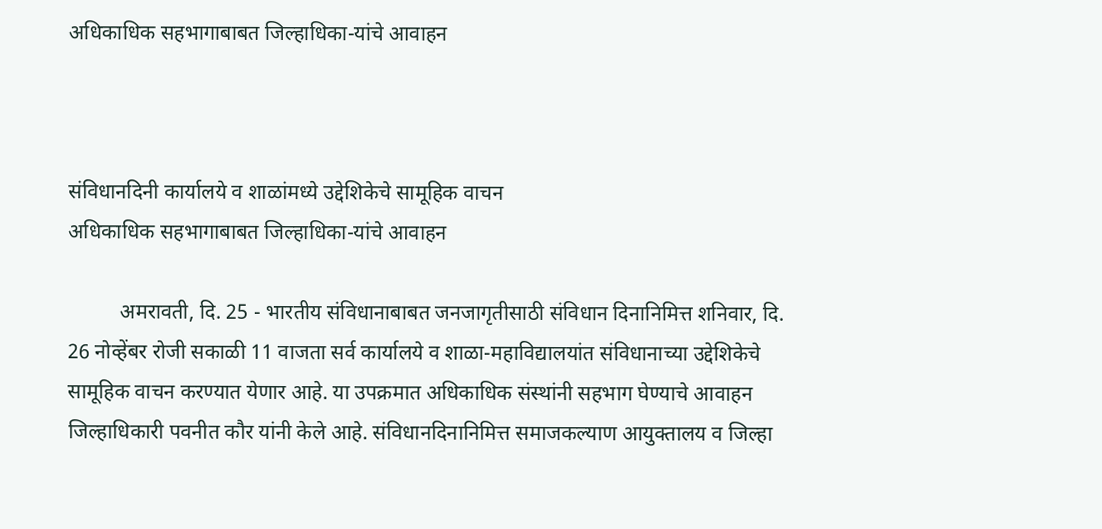अधिकाधिक सहभागाबाबत जिल्हाधिका-यांचे आवाहन



संविधानदिनी कार्यालये व शाळांमध्ये उद्देशिकेचे सामूहिक वाचन
अधिकाधिक सहभागाबाबत जिल्हाधिका-यांचे आवाहन

          अमरावती, दि. 25 - भारतीय संविधानाबाबत जनजागृतीसाठी संविधान दिनानिमित्त शनिवार, दि. 26 नोव्हेंबर रोजी सकाळी 11 वाजता सर्व कार्यालये व शाळा-महाविद्यालयांत संविधानाच्या उद्देशिकेचे सामूहिक वाचन करण्यात येणार आहे. या उपक्रमात अधिकाधिक संस्थांनी सहभाग घेण्याचे आवाहन जिल्हाधिकारी पवनीत कौर यांनी केले आहे. संविधानदिनानिमित्त समाजकल्याण आयुक्तालय व जिल्हा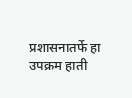प्रशासनातर्फे हा उपक्रम हाती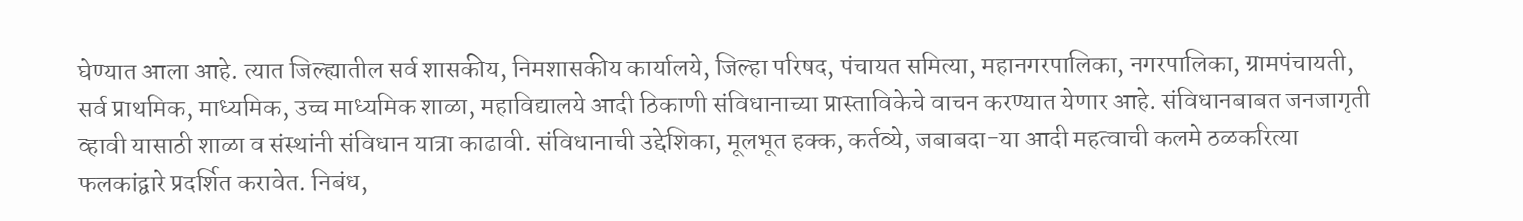घेण्यात आला आहे. त्यात जिल्ह्यातील सर्व शासकीय, निमशासकीय कार्यालये, जिल्हा परिषद, पंचायत समित्या, महानगरपालिका, नगरपालिका, ग्रामपंचायती, सर्व प्राथमिक, माध्यमिक, उच्च माध्यमिक शाळा, महाविद्यालये आदी ठिकाणी संविधानाच्या प्रास्ताविकेचे वाचन करण्यात येणार आहे. संविधानबाबत जनजागृती व्हावी यासाठी शाळा व संस्थांनी संविधान यात्रा काढावी. संविधानाची उद्देशिका, मूलभूत हक्क, कर्तव्ये, जबाबदा-या आदी महत्वाची कलमे ठळकरित्या फलकांद्वारे प्रदर्शित करावेत. निबंध,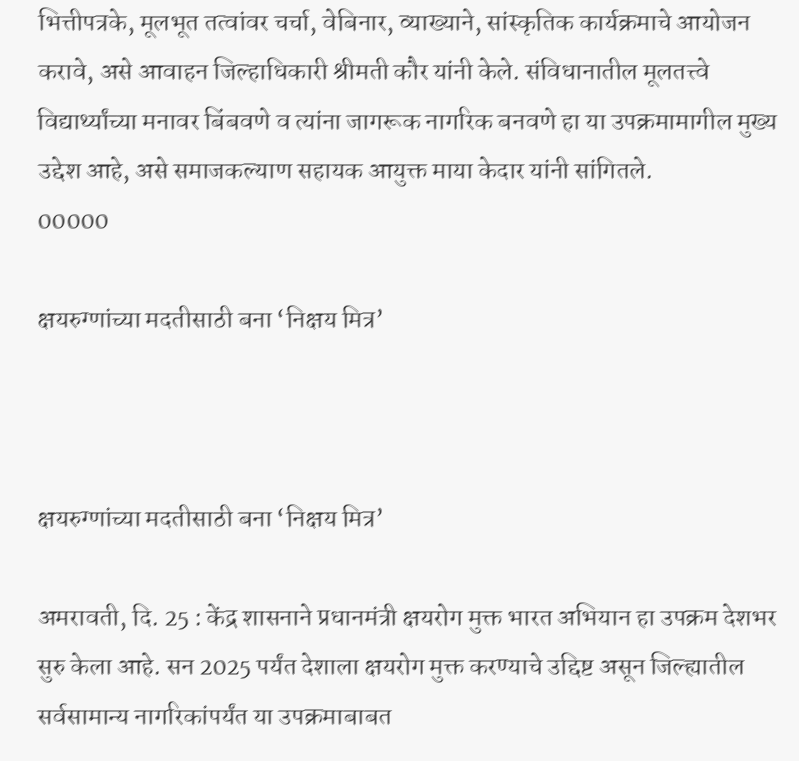भित्तीपत्रके, मूलभूत तत्वांवर चर्चा, वेबिनार, व्याख्याने, सांस्कृतिक कार्यक्रमाचे आयोजन करावे, असे आवाहन जिल्हाधिकारी श्रीमती कौर यांनी केले. संविधानातील मूलतत्त्वे विद्यार्थ्यांच्या मनावर बिंबवणे व त्यांना जागरूक नागरिक बनवणे हा या उपक्रमामागील मुख्य उद्देश आहे, असे समाजकल्याण सहायक आयुक्त माया केदार यांनी सांगितले.
00000

क्षयरुग्णांच्या मदतीसाठी बना ‘निक्षय मित्र’



क्षयरुग्णांच्या मदतीसाठी बना ‘निक्षय मित्र’

अमरावती, दि. 25 : केंद्र शासनाने प्रधानमंत्री क्षयरोग मुक्त भारत अभियान हा उपक्रम देशभर सुरु केला आहे. सन 2025 पर्यंत देशाला क्षयरोग मुक्त करण्याचे उद्दिष्ट असून जिल्ह्यातील सर्वसामान्य नागरिकांपर्यंत या उपक्रमाबाबत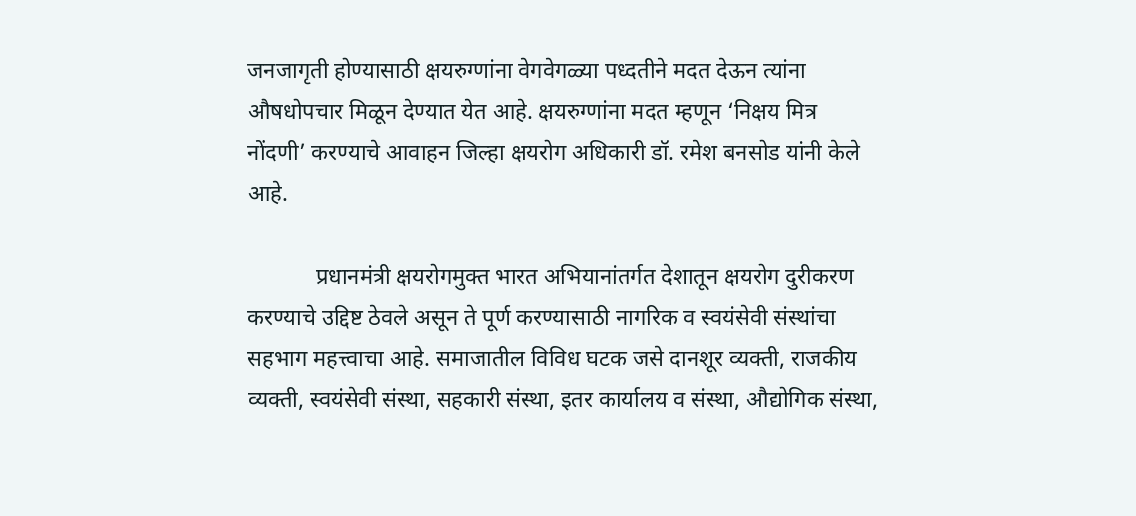जनजागृती होण्यासाठी क्षयरुग्णांना वेगवेगळ्या पध्दतीने मदत देऊन त्यांना औषधोपचार मिळून देण्यात येत आहे. क्षयरुग्णांना मदत म्हणून ‘निक्षय मित्र नोंदणी’ करण्याचे आवाहन जिल्हा क्षयरोग अधिकारी डॉ. रमेश बनसोड यांनी केले आहे.

            प्रधानमंत्री क्षयरोगमुक्त भारत अभियानांतर्गत देशातून क्षयरोग दुरीकरण करण्याचे उद्दिष्ट ठेवले असून ते पूर्ण करण्यासाठी नागरिक व स्वयंसेवी संस्थांचा सहभाग महत्त्वाचा आहे. समाजातील विविध घटक जसे दानशूर व्यक्ती, राजकीय व्यक्ती, स्वयंसेवी संस्था, सहकारी संस्था, इतर कार्यालय व संस्था, औद्योगिक संस्था,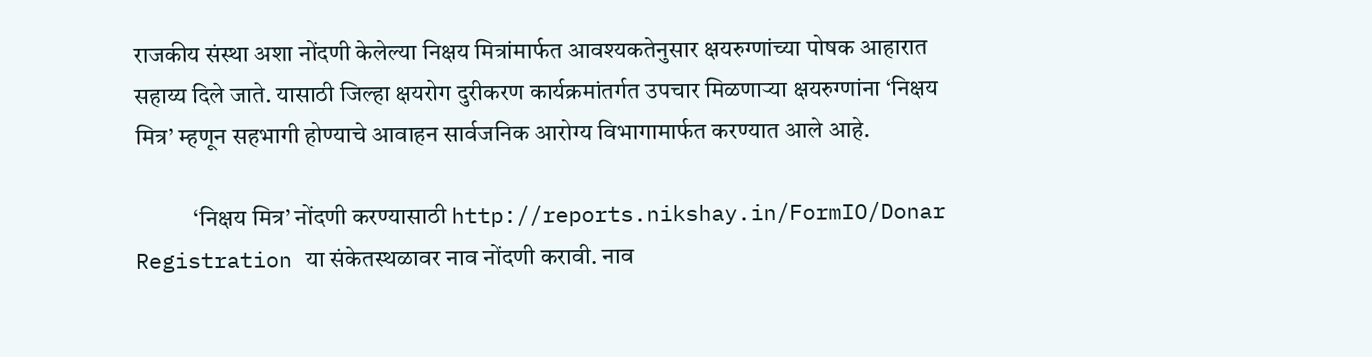राजकीय संस्था अशा नोंदणी केलेल्या निक्षय मित्रांमार्फत आवश्यकतेनुसार क्षयरुग्णांच्या पोषक आहारात सहाय्य दिले जाते. यासाठी जिल्हा क्षयरोग दुरीकरण कार्यक्रमांतर्गत उपचार मिळणाऱ्या क्षयरुग्णांना ‘निक्षय मित्र’ म्हणून सहभागी होण्याचे आवाहन सार्वजनिक आरोग्य विभागामार्फत करण्यात आले आहे.

            ‘निक्षय मित्र’ नोंदणी करण्यासाठी http://reports.nikshay.in/FormIO/Donar Registration या संकेतस्थळावर नाव नोंदणी करावी. नाव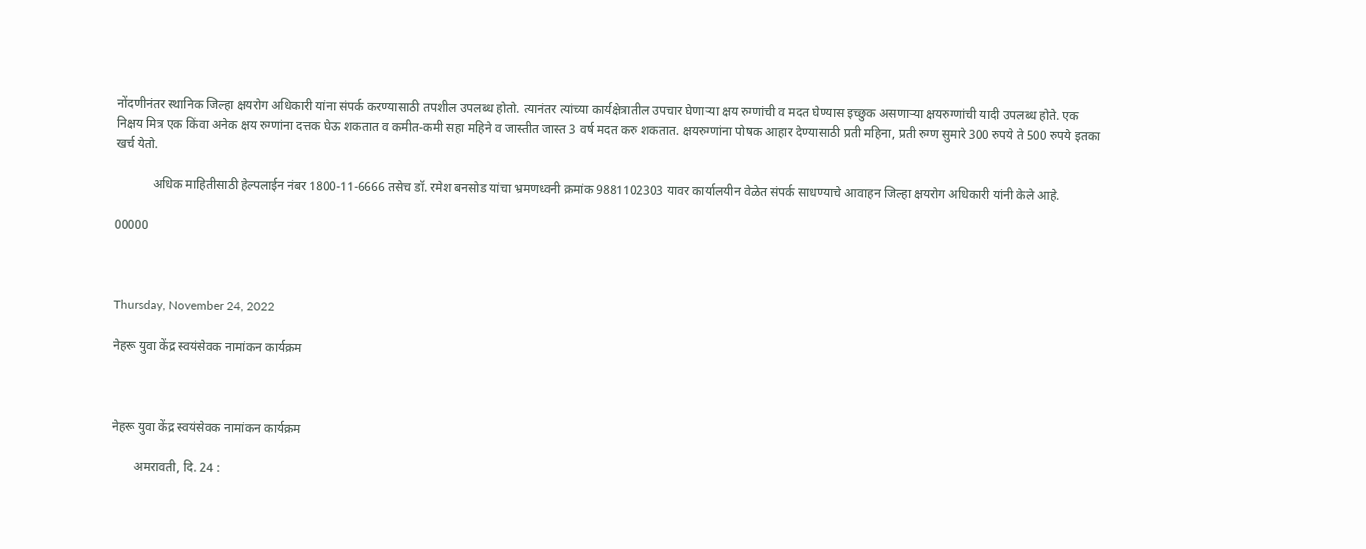नोंदणीनंतर स्थानिक जिल्हा क्षयरोग अधिकारी यांना संपर्क करण्यासाठी तपशील उपलब्ध होतो. त्यानंतर त्यांच्या कार्यक्षेत्रातील उपचार घेणाऱ्या क्षय रुग्णांची व मदत घेण्यास इच्छुक असणाऱ्या क्षयरुग्णांची यादी उपलब्ध होते. एक निक्षय मित्र एक किंवा अनेक क्षय रुग्णांना दत्तक घेऊ शकतात व कमीत-कमी सहा महिने व जास्तीत जास्त 3 वर्ष मदत करु शकतात. क्षयरुग्णांना पोषक आहार देण्यासाठी प्रती महिना, प्रती रुग्ण सुमारे 300 रुपये ते 500 रुपये इतका खर्च येतो.

            अधिक माहितीसाठी हेल्पलाईन नंबर 1800-11-6666 तसेच डॉ. रमेश बनसोड यांचा भ्रमणध्वनी क्रमांक 9881102303 यावर कार्यालयीन वेळेत संपर्क साधण्याचे आवाहन जिल्हा क्षयरोग अधिकारी यांनी केले आहे.

00000



Thursday, November 24, 2022

नेहरू युवा केंद्र स्वयंसेवक नामांकन कार्यक्रम



नेहरू युवा केंद्र स्वयंसेवक नामांकन कार्यक्रम

       अमरावती, दि. 24 :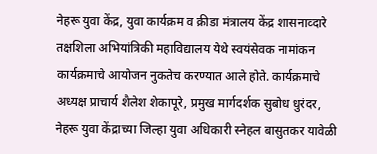नेहरू युवा केंद्र, युवा कार्यक्रम व क्रीडा मंत्रालय केंद्र शासनाव्दारे तक्षशिला अभियांत्रिकी महाविद्यालय येथे स्वयंसेवक नामांकन कार्यक्रमाचे आयोजन नुकतेच करण्यात आले होते. कार्यक्रमाचे अध्यक्ष प्राचार्य शैलेश शेकापूरे, प्रमुख मार्गदर्शक सुबोध धुरंदर, नेहरू युवा केंद्राच्या जिल्हा युवा अधिकारी स्नेहल बासुतकर यावेळी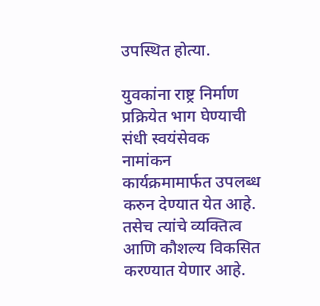उपस्थित होत्या.

युवकांना राष्ट्र निर्माण प्रक्रियेत भाग घेण्याची संधी स्वयंसेवक नामांकन कार्यक्रमामार्फत उपलब्ध करुन देण्यात येत आहे. तसेच त्यांचे व्यक्तित्व  आणि कौशल्य विकसित करण्यात येणार आहे.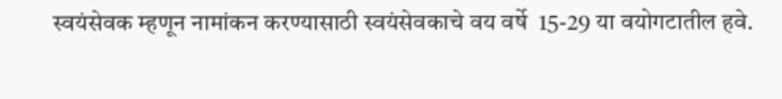स्वयंसेवक म्हणून नामांकन करण्यासाठी स्वयंसेवकाचे वय वर्षे  15-29 या वयोगटातील हवे.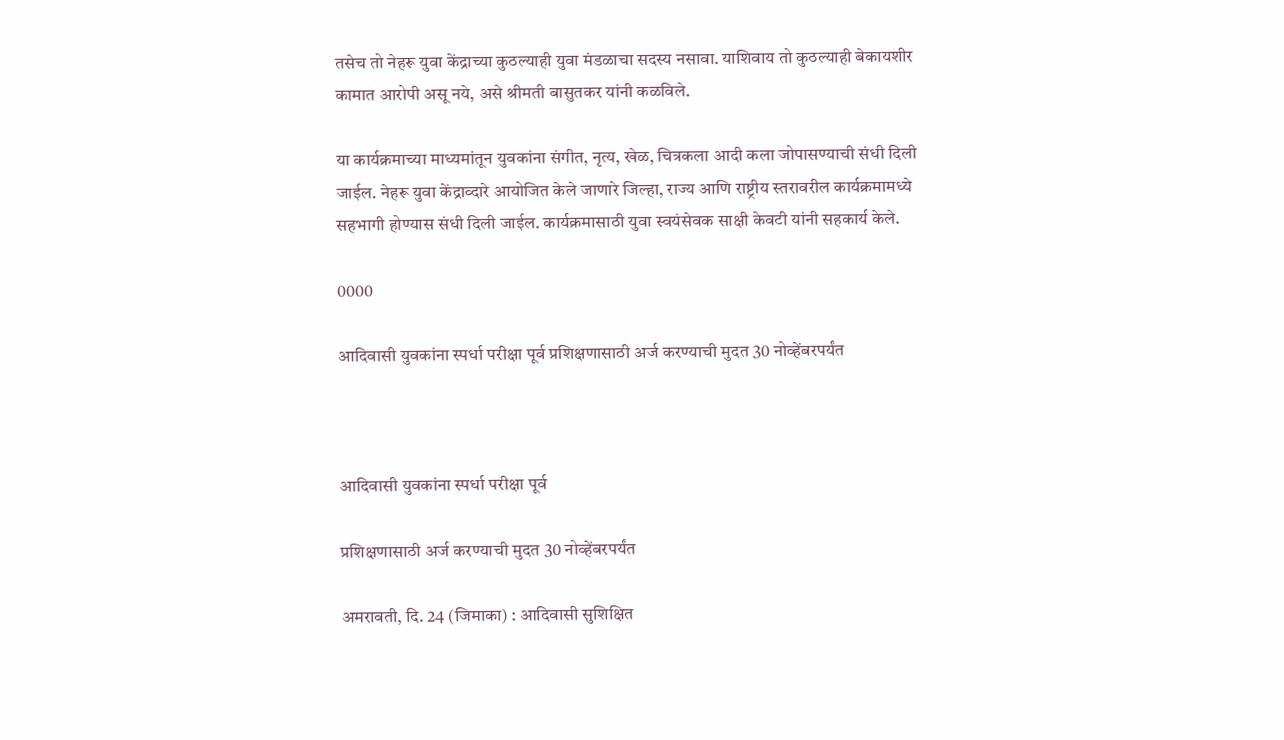तसेच तो नेहरू युवा केंद्राच्या कुठल्याही युवा मंडळाचा सदस्य नसावा. याशिवाय तो कुठल्याही बेकायशीर कामात आरोपी असू नये, असे श्रीमती बासुतकर यांनी कळविले.

या कार्यक्रमाच्या माध्यमांतून युवकांना संगीत, नृत्य, खेळ, चित्रकला आदी कला जोपासण्याची संधी दिली जाईल. नेहरू युवा केंद्राव्दारे आयोजित केले जाणारे जिल्हा, राज्य आणि राष्ट्रीय स्तरावरील कार्यक्रमामध्ये सहभागी होण्यास संधी दिली जाईल. कार्यक्रमासाठी युवा स्वयंसेवक साक्षी केवटी यांनी सहकार्य केले.

0000

आदिवासी युवकांना स्पर्धा परीक्षा पूर्व प्रशिक्षणासाठी अर्ज करण्याची मुदत 30 नोव्हेंबरपर्यंत



आदिवासी युवकांना स्पर्धा परीक्षा पूर्व

प्रशिक्षणासाठी अर्ज करण्याची मुदत 30 नोव्हेंबरपर्यंत

अमरावती, दि. 24 (जिमाका) : आदिवासी सुशिक्षित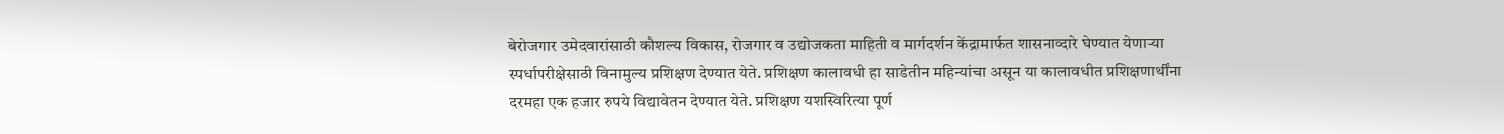बेरोजगार उमेदवारांसाठी कौशल्य विकास, रोजगार व उद्योजकता माहिती व मार्गदर्शन केंद्रामार्फत शासनाव्दारे घेण्यात येणाऱ्या स्पर्धापरीक्षेसाठी विनामुल्य प्रशिक्षण देण्यात येते. प्रशिक्षण कालावधी हा साडेतीन महिन्यांचा असून या कालावधीत प्रशिक्षणार्थींना दरमहा एक हजार रुपये विद्यावेतन देण्यात येते. प्रशिक्षण यशस्विरित्या पूर्ण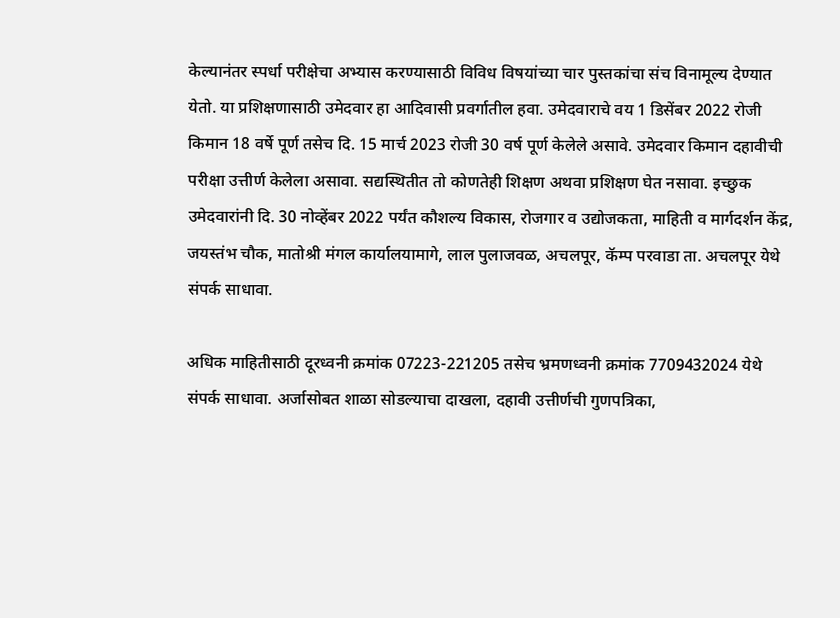केल्यानंतर स्पर्धा परीक्षेचा अभ्यास करण्यासाठी विविध विषयांच्या चार पुस्तकांचा संच विनामूल्य देण्यात येतो. या प्रशिक्षणासाठी उमेदवार हा आदिवासी प्रवर्गातील हवा. उमेदवाराचे वय 1 डिसेंबर 2022 रोजी किमान 18 वर्षे पूर्ण तसेच दि. 15 मार्च 2023 रोजी 30 वर्ष पूर्ण केलेले असावे. उमेदवार किमान दहावीची परीक्षा उत्तीर्ण केलेला असावा. सद्यस्थितीत तो कोणतेही शिक्षण अथवा प्रशिक्षण घेत नसावा. इच्छुक उमेदवारांनी दि. 30 नोव्हेंबर 2022 पर्यंत कौशल्य विकास, रोजगार व उद्योजकता, माहिती व मार्गदर्शन केंद्र, जयस्तंभ चौक, मातोश्री मंगल कार्यालयामागे, लाल पुलाजवळ, अचलपूर, कॅम्प परवाडा ता. अचलपूर येथे संपर्क साधावा.

अधिक माहितीसाठी दूरध्वनी क्रमांक 07223-221205 तसेच भ्रमणध्वनी क्रमांक 7709432024 येथे संपर्क साधावा. अर्जासोबत शाळा सोडल्याचा दाखला, दहावी उत्तीर्णची गुणपत्रिका,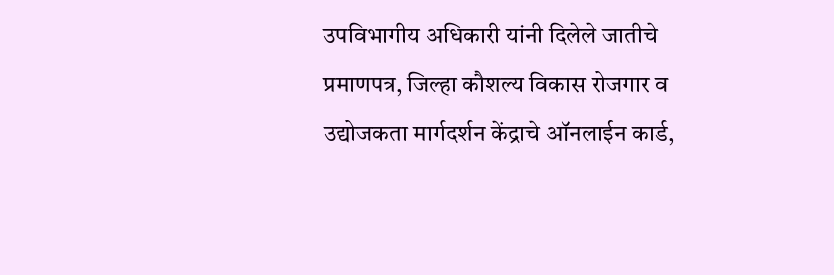उपविभागीय अधिकारी यांनी दिलेले जातीचे प्रमाणपत्र, जिल्हा कौशल्य विकास रोजगार व उद्योजकता मार्गदर्शन केंद्राचे ऑनलाईन कार्ड,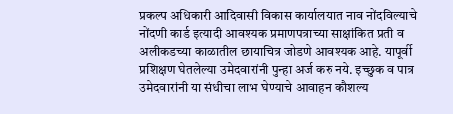प्रकल्प अधिकारी आदिवासी विकास कार्यालयात नाव नोंदविल्याचे नोंदणी कार्ड इत्यादी आवश्यक प्रमाणपत्राच्या साक्षांकित प्रती व अलीकडच्या काळातील छायाचित्र जोडणे आवश्यक आहे. यापूर्वी प्रशिक्षण घेतलेल्या उमेदवारांनी पुन्हा अर्ज करु नये. इच्छुक व पात्र उमेदवारांनी या संधीचा लाभ घेण्याचे आवाहन कौशल्य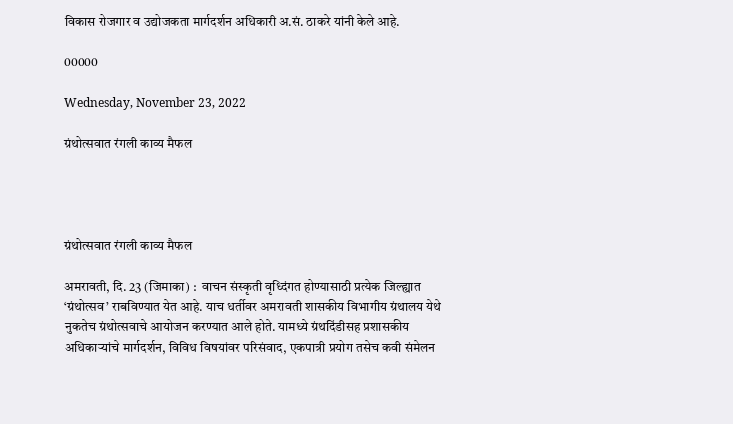विकास रोजगार व उद्योजकता मार्गदर्शन अधिकारी अ.सं. ठाकरे यांनी केले आहे.

00000

Wednesday, November 23, 2022

ग्रंथोत्सवात रंगली काव्य मैफल




ग्रंथोत्सवात रंगली काव्य मैफल

अमरावती, दि. 23 (जिमाका) :  वाचन संस्कृती वृध्दिंगत होण्यासाठी प्रत्येक जिल्ह्यात ‘ग्रंथोत्सव’ राबविण्यात येत आहे. याच धर्तीवर अमरावती शासकीय विभागीय ग्रंथालय येथे नुकतेच ग्रंथोत्सवाचे आयोजन करण्यात आले होते. यामध्ये ग्रंथदिंडीसह प्रशासकीय अधिकाऱ्यांचे मार्गदर्शन, विविध विषयांवर परिसंवाद, एकपात्री प्रयोग तसेच कवी संमेलन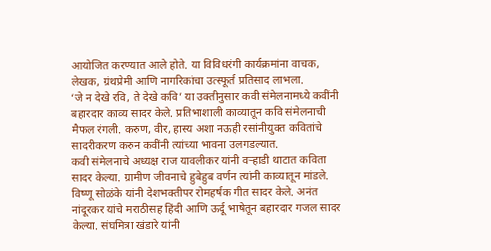आयोजित करण्यात आले होते. या विविधरंगी कार्यक्रमांना वाचक, लेखक, ग्रंथप्रेमी आणि नागरिकांचा उत्स्फूर्त प्रतिसाद लाभला.
‘जे न देखे रवि, ते देखे कवि’ या उक्तीनुसार कवी संमेलनामध्ये कवींनी बहारदार काव्य सादर केले. प्रतिभाशाली काव्यातून कवि संमेलनाची मैफल रंगली. करुण, वीर, हास्य अशा नऊही रसांनीयुक्त कवितांचे सादरीकरण करुन कवींनी त्यांच्या भावना उलगडल्यात.
कवी संमेलनाचे अध्यक्ष राज यावलीकर यांनी वऱ्हाडी थाटात कविता सादर केल्या. ग्रामीण जीवनाचे हुबेहुब वर्णन त्यांनी काव्यातून मांडले. विष्णू सोळंके यांनी देशभक्तीपर रोमहर्षक गीत सादर केले. अनंत नांदूरकर यांचे मराठीसह हिंदी आणि ऊर्दू भाषेतून बहारदार गजल सादर केल्या. संघमित्रा खंडारे यांनी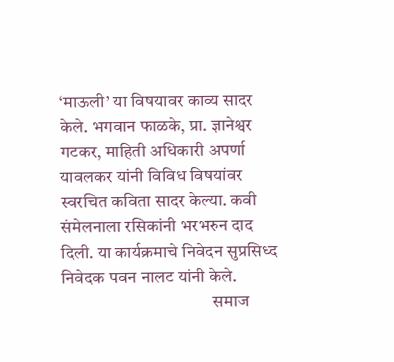‘माऊली’ या विषयावर काव्य सादर केले. भगवान फाळके, प्रा. ज्ञानेश्वर गटकर, माहिती अधिकारी अपर्णा यावलकर यांनी विविध विषयांवर स्वरचित कविता सादर केल्या. कवी संमेलनाला रसिकांनी भरभरुन दाद दिली. या कार्यक्रमाचे निवेदन सुप्रसिध्द निवेदक पवन नालट यांनी केले.
                                           समाज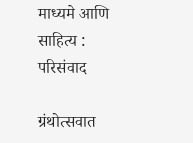माध्यमे आणि साहित्य : परिसंवाद

ग्रंथोत्सवात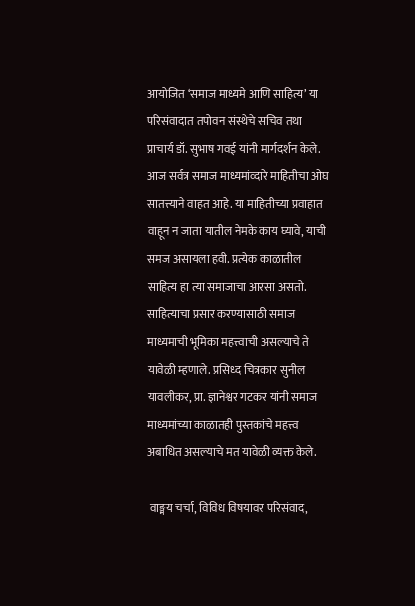आयोजित ‘समाज माध्यमे आणि साहित्य’ या परिसंवादात तपोवन संस्थेचे सचिव तथा प्राचार्य डॉ. सुभाष गवई यांनी मार्गदर्शन केले. आज सर्वत्र समाज माध्यमांव्दारे माहितीचा ओघ सातत्त्याने वाहत आहे. या माहितीच्या प्रवाहात वाहून न जाता यातील नेमके काय घ्यावे, याची समज असायला हवी. प्रत्येक काळातील साहित्य हा त्या समाजाचा आरसा असतो. साहित्याचा प्रसार करण्यासाठी समाज माध्यमाची भूमिका महत्त्वाची असल्याचे ते यावेळी म्हणाले. प्रसिध्द चित्रकार सुनील यावलीकर, प्रा. ज्ञानेश्वर गटकर यांनी समाज माध्यमांच्या काळातही पुस्तकांचे महत्त्व अबाधित असल्याचे मत यावेळी व्यक्त केले.

 वाङ्मय चर्चा, विविध विषयावर परिसंवाद,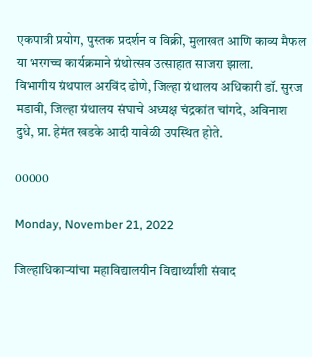एकपात्री प्रयोग, पुस्तक प्रदर्शन व विक्री, मुलाखत आणि काव्य मैफल या भरगच्च कार्यक्रमाने ग्रंथोत्सव उत्साहात साजरा झाला.
विभागीय ग्रंथपाल अरविंद ढोणे, जिल्हा ग्रंथालय अधिकारी डॉ. सुरज मडावी, जिल्हा ग्रंथालय संघाचे अध्यक्ष चंद्रकांत चांगदे, अविनाश दुधे, प्रा. हेमंत खडके आदी यावेळी उपस्थित होते.

00000

Monday, November 21, 2022

जिल्हाधिकाऱ्यांचा महाविद्यालयीन विद्यार्थ्यांशी संवाद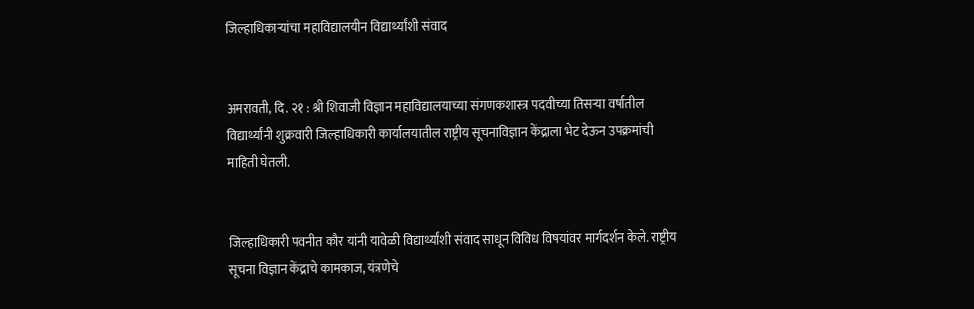जिल्हाधिकाऱ्यांचा महाविद्यालयीन विद्यार्थ्यांशी संवाद


अमरावती, दि. २१ : श्री शिवाजी विज्ञान महाविद्यालयाच्या संगणकशास्त्र पदवीच्या तिसऱ्या वर्षातील विद्यार्थ्यांनी शुक्रवारी जिल्हाधिकारी कार्यालयातील राष्ट्रीय सूचनाविज्ञान केंद्राला भेट देऊन उपक्रमांची माहिती घेतली.


जिल्हाधिकारी पवनीत कौर यांनी यावेळी विद्यार्थ्यांशी संवाद साधून विविध विषयांवर मार्गदर्शन केले. राष्ट्रीय सूचना विज्ञान केंद्राचे कामकाज, यंत्रणेचे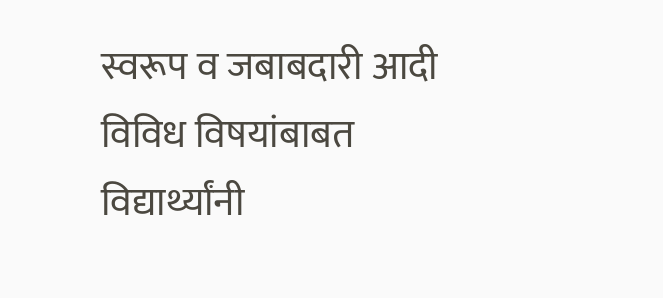स्वरूप व जबाबदारी आदी विविध विषयांबाबत विद्यार्थ्यांनी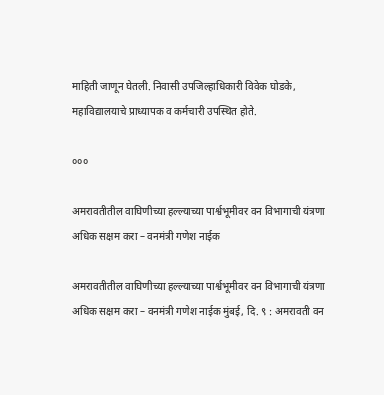माहिती जाणून घेतली. निवासी उपजिल्हाधिकारी विवेक घोडके, महाविद्यालयाचे प्राध्यापक व कर्मचारी उपस्थित होते.

०००

अमरावतीतील वाघिणीच्या हल्ल्याच्या पार्श्वभूमीवर वन विभागाची यंत्रणा अधिक सक्षम करा – वनमंत्री गणेश नाईक

अमरावतीतील वाघिणीच्या हल्ल्याच्या पार्श्वभूमीवर वन विभागाची यंत्रणा अधिक सक्षम करा – वनमंत्री गणेश नाईक मुंबई, दि. ९ : अमरावती वन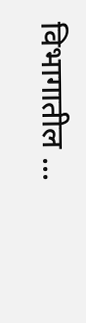विभागातील ...